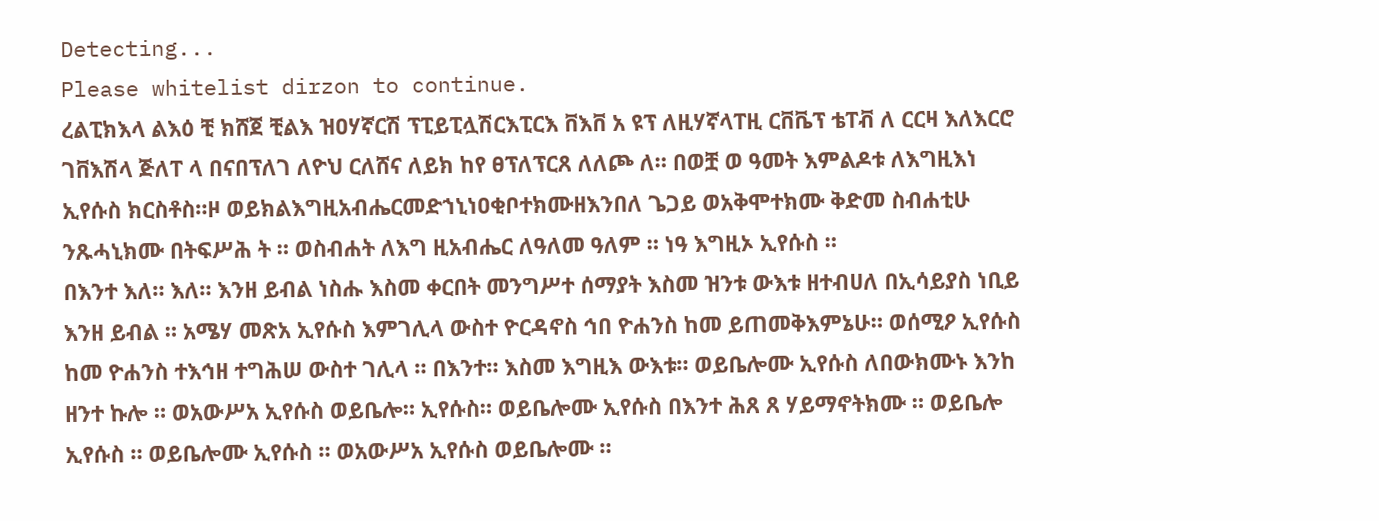Detecting...
Please whitelist dirzon to continue.
ረልፒክእላ ልእዕ ቺ ክሸጀ ቺልእ ዝዐሃኛርሽ ፕፒይፒሏሽርእፒርእ ቨእቨ አ ዩፕ ለዚሃኛላፐዚ ርቨቬፕ ቴፐቭ ለ ርርዛ እለእርሮ ገቨእሽላ ጅለፐ ላ በናበፕለገ ለዮህ ርለሸና ለይክ ከየ ፀፕለፕርጸ ለለጮ ለ። በወቿ ወ ዓመት እምልዶቱ ለእግዚእነ ኢየሱስ ክርስቶስ።ዞ ወይክልእግዚአብሔርመድኀኒነዐቂቦተክሙዘእንበለ ጌጋይ ወአቅሞተክሙ ቅድመ ስብሐቲሁ ንጹሓኒክሙ በትፍሥሕ ት ። ወስብሐት ለእግ ዚአብሔር ለዓለመ ዓለም ። ነዓ እግዚኦ ኢየሱስ ።
በእንተ እለ። እለ። እንዘ ይብል ነስሑ እስመ ቀርበት መንግሥተ ሰማያት እስመ ዝንቱ ውእቱ ዘተብሀለ በኢሳይያስ ነቢይ እንዘ ይብል ። አሜሃ መጽአ ኢየሱስ እምገሊላ ውስተ ዮርዳኖስ ኅበ ዮሐንስ ከመ ይጠመቅእምኔሁ። ወሰሚዖ ኢየሱስ ከመ ዮሐንስ ተእኅዘ ተግሕሠ ውስተ ገሊላ ። በእንተ። እስመ እግዚእ ውእቱ። ወይቤሎሙ ኢየሱስ ለበውክሙኑ እንከ ዘንተ ኩሎ ። ወአውሥአ ኢየሱስ ወይቤሎ። ኢየሱስ። ወይቤሎሙ ኢየሱስ በእንተ ሕጸ ጸ ሃይማኖትክሙ ። ወይቤሎ ኢየሱስ ። ወይቤሎሙ ኢየሱስ ። ወአውሥአ ኢየሱስ ወይቤሎሙ ።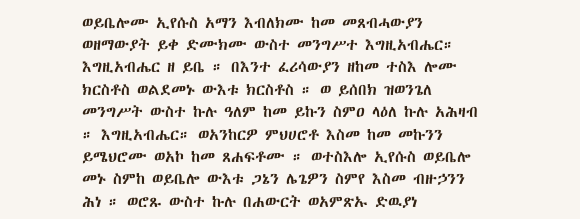ወይቤሎሙ ኢየሱስ አማን እብለክሙ ከመ መጸብሓውያን ወዘማውያት ይቀ ድሙክሙ ውስተ መንግሥተ እግዚአብሔር። እግዚአብሔር ዘ ይቤ ። በእንተ ፈሪሳውያን ዘከመ ተስእ ሎሙ ክርስቶስ ወልደመኑ ውእቱ ክርስቶስ ። ወ ይሰበክ ዝወንጌለ መንግሥት ውስተ ኩሉ ዓለም ከመ ይኩን ስምዐ ላዕለ ኩሉ አሕዛብ ። እግዚአብሔር። ወአንከርዎ ምህሀሮቶ እስመ ከመ መኩንን ይሜህሮሙ ወአኮ ከመ ጸሐፍቶሙ ። ወተስእሎ ኢየሱስ ወይቤሎ መኑ ስምከ ወይቤሎ ውእቱ ጋኔን ሌጌዎን ስምየ እስመ ብዙኃንን ሕነ ። ወሮጹ ውስተ ኩሉ በሐውርት ወአምጽኡ ድዉያነ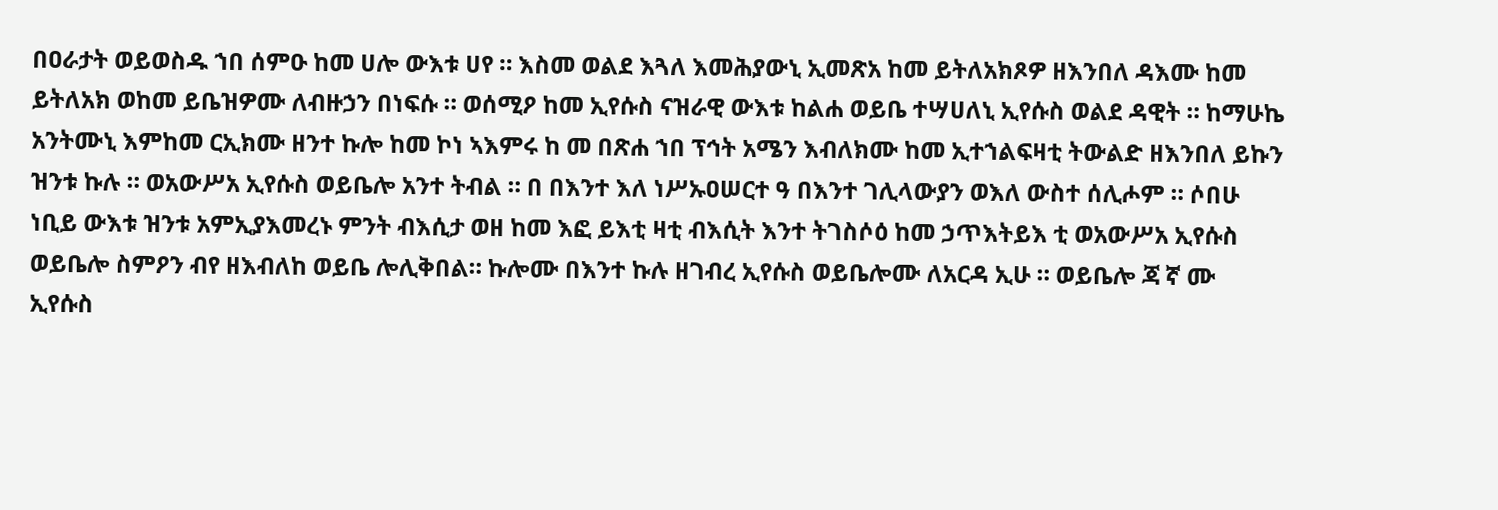በዐራታት ወይወስዱ ኀበ ሰምዑ ከመ ሀሎ ውእቱ ሀየ ። እስመ ወልደ እጓለ እመሕያውኒ ኢመጽአ ከመ ይትለአክጾዎ ዘእንበለ ዳእሙ ከመ ይትለአክ ወከመ ይቤዝዎሙ ለብዙኃን በነፍሱ ። ወሰሚዖ ከመ ኢየሱስ ናዝራዊ ውእቱ ከልሐ ወይቤ ተሣሀለኒ ኢየሱስ ወልደ ዳዊት ። ከማሁኬ አንትሙኒ እምከመ ርኢክሙ ዘንተ ኩሎ ከመ ኮነ ኣእምሩ ከ መ በጽሐ ኀበ ፕኅት አሜን እብለክሙ ከመ ኢተኀልፍዛቲ ትውልድ ዘእንበለ ይኩን ዝንቱ ኩሉ ። ወአውሥአ ኢየሱስ ወይቤሎ አንተ ትብል ። በ በእንተ እለ ነሥኡዐሠርተ ዓ በእንተ ገሊላውያን ወእለ ውስተ ሰሊሖም ። ሶበሁ ነቢይ ውእቱ ዝንቱ አምኢያእመረኑ ምንት ብእሲታ ወዘ ከመ እፎ ይእቲ ዛቲ ብእሲት እንተ ትገስሶዕ ከመ ኃጥእትይእ ቲ ወአውሥአ ኢየሱስ ወይቤሎ ስምዖን ብየ ዘእብለከ ወይቤ ሎሊቅበል። ኩሎሙ በእንተ ኩሉ ዘገብረ ኢየሱስ ወይቤሎሙ ለአርዳ ኢሁ ። ወይቤሎ ጃ ኛ ሙ ኢየሱስ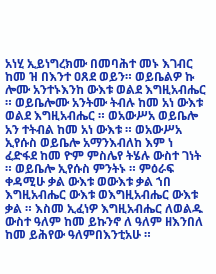አነሂ ኢይነግረክሙ በመባሕተ መኑ እገብር ከመ ዝ በእንተ ዐጸደ ወይን። ወይቤልዎ ኩ ሎሙ አንተኑእንከ ውእቱ ወልደ እግዚአብሔር ። ወይቤሎሙ አንትሙ ትብሉ ከመ አነ ውእቱ ወልደ እግዚአብሔር ። ወአውሥአ ወይቤሎ አን ተትብል ከመ አነ ውእቱ ። ወአውሥአ ኢየሱስ ወይቤሎ አማንእብለከ እም ነ ፈድፋደ ከመ ዮም ምስሌየ ትሄሉ ውስተ ገነት ። ወይቤሎ ኢየሱስ ምንትኑ ። ምዕራፍ ቀዳሚሁ ቃል ውእቱ ወውእቱ ቃል ኀበ እግዚአብሔር ውእቱ ወእግዚአብሔር ውእቱ ቃል ። እስመ ኢፈነዎ እግዚአብሔር ለወልዱ ውስተ ዓለም ከመ ይኩንኖ ለ ዓለም ዘእንበለ ከመ ይሕየው ዓለምበእንቲአሁ ።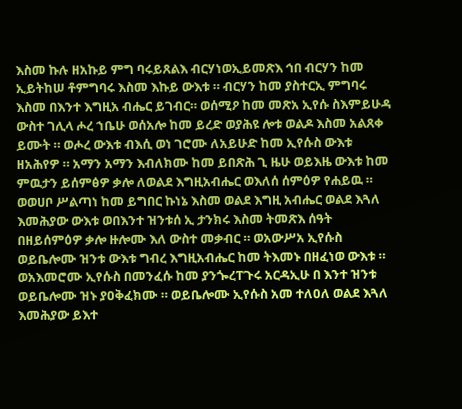እስመ ኩሉ ዘአኩይ ምግ ባሩይጸልእ ብርሃነወኢይመጽእ ኅበ ብርሃን ከመ ኢይትከሠ ቶምግባሩ እስመ እኩይ ውእቱ ። ብርሃን ከመ ያስተርኢ ምግባሩ እስመ በእንተ እግዚአ ብሔር ይገብር። ወሰሚዖ ከመ መጽአ ኢየሱ ስእምይሁዳ ውስተ ገሊላ ሖረ ኀቤሁ ወሰአሎ ከመ ይረድ ወያሕዩ ሎቱ ወልዶ እስመ አልጸቀ ይሙት ። ወሖረ ውእቱ ብእሲ ወነ ገሮሙ ለአይሁድ ከመ ኢየሱስ ውእቱ ዘአሕየዎ ። አማን አማን እብለክሙ ከመ ይበጽሕ ጊ ዜሁ ወይእዜ ውእቱ ከመ ምዉታን ይሰምፅዎ ቃሎ ለወልደ እግዚአብሔር ወእለሰ ሰምዕዎ የሐይዉ ። ወወሀቦ ሥልጣነ ከመ ይግበር ኩነኔ እስመ ወልደ እግዚ አብሔር ወልደ እጓለ እመሕያው ውእቱ ወበእንተ ዝንቱሰ ኢ ታንክሩ እስመ ትመጽእ ሰዓት በዘይሰምዕዎ ቃሎ ዙሎሙ እለ ውስተ መቃብር ። ወአውሥአ ኢየሱስ ወይቤሎሙ ዝንቱ ውእቱ ግብረ እግዚአብሔር ከመ ትእመኑ በዘፈነወ ውእቱ ። ወአእመሮሙ ኢየሱስ በመንፈሱ ከመ ያንጐረፐጉሩ አርዳኢሁ በ እንተ ዝንቱ ወይቤሎሙ ዝኑ ያዐቅፈክሙ ። ወይቤሎሙ ኢየሱስ አመ ተለዐለ ወልደ እጓለ እመሕያው ይእተ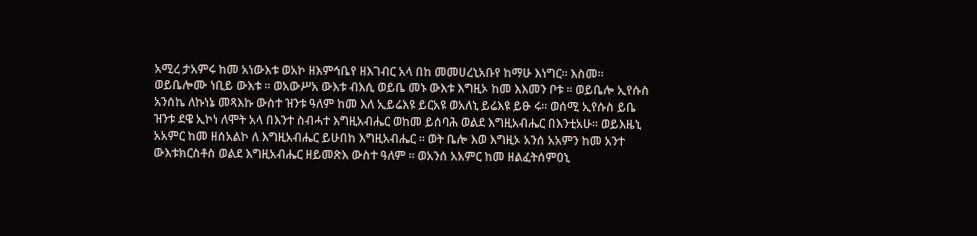አሚረ ታአምሩ ከመ አነውእቱ ወአኮ ዘእምኅቤየ ዘእገብር አላ በከ መመሀረኒአቡየ ከማሁ እነግር። እስመ። ወይቤሎሙ ነቢይ ውእቱ ። ወአውሥአ ውእቱ ብእሲ ወይቤ መኑ ውእቱ እግዚኦ ከመ እእመን ቦቱ ። ወይቤሎ ኢየሱስ አንሰኬ ለኩነኔ መጻእኩ ውስተ ዝንቱ ዓለም ከመ እለ ኢይሬእዩ ይርአዩ ወአለኒ ይሬእዩ ይፁ ሩ። ወሰሚ ኢየሱስ ይቤ ዝንቱ ደዌ ኢኮነ ለሞት አላ በእንተ ስብሓተ እግዚአብሔር ወከመ ይሰባሕ ወልደ እግዚአብሔር በእንቲአሁ። ወይእዜኒ አአምር ከመ ዘሰአልኮ ለ እግዚአብሔር ይሁበከ እግዚአብሔር ። ወት ቤሎ እወ እግዚኦ አንሰ አአምን ከመ አንተ ውእቱክርስቶስ ወልደ እግዚአብሔር ዘይመጽእ ውስተ ዓለም ። ወአንሰ አአምር ከመ ዘልፈትሰምዐኒ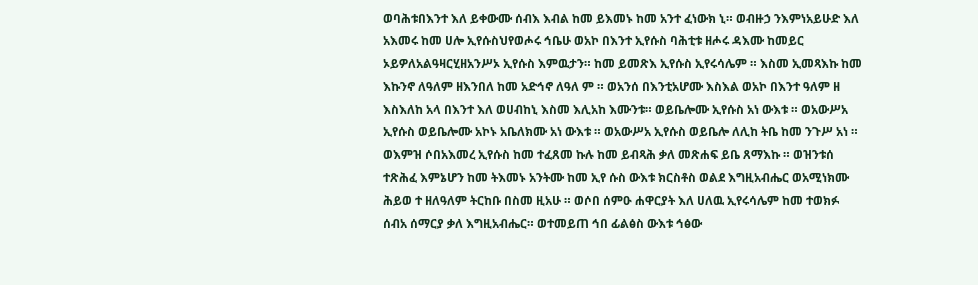ወባሕቱበእንተ እለ ይቀውሙ ሰብእ እብል ከመ ይእመኑ ከመ አንተ ፈነውክ ኒ። ወብዙኃ ንእምነአይሁድ እለ አእመሩ ከመ ሀሎ ኢየሱስህየወሖሩ ኅቤሁ ወአኮ በእንተ ኢየሱስ ባሕቲቱ ዘሖሩ ዳእሙ ከመይር ኦይዎለአልዓዛርሂዘአንሥኦ ኢየሱስ እምዉታን። ከመ ይመጽእ ኢየሱስ ኢየሩሳሌም ። እስመ ኢመጻእኩ ከመ እኩንኖ ለዓለም ዘእንበለ ከመ አድኅኖ ለዓለ ም ። ወአንሰ በእንቲአሆሙ እስእል ወአኮ በእንተ ዓለም ዘ እስእለከ አላ በእንተ እለ ወሀብከኒ እስመ እሊአከ እሙንቱ። ወይቤሎሙ ኢየሱስ አነ ውእቱ ። ወአውሥአ ኢየሱስ ወይቤሎሙ አኮኑ አቤለክሙ አነ ውእቱ ። ወአውሥአ ኢየሱስ ወይቤሎ ለሊከ ትቤ ከመ ንጉሥ አነ ። ወእምዝ ሶበአእመረ ኢየሱስ ከመ ተፈጸመ ኩሉ ከመ ይብጻሕ ቃለ መጽሐፍ ይቤ ጸማእኩ ። ወዝንቱሰ ተጽሕፈ እምኔሆን ከመ ትእመኑ አንትሙ ከመ ኢየ ሱስ ውእቱ ክርስቶስ ወልደ እግዚአብሔር ወአሚነክሙ ሕይወ ተ ዘለዓለም ትርከቡ በስመ ዚአሁ ። ወሶበ ሰምዑ ሐዋርያት እለ ሀለዉ ኢየሩሳሌም ከመ ተወክፉ ሰብአ ሰማርያ ቃለ እግዚአብሔር። ወተመይጠ ኅበ ፊልፅስ ውእቱ ኅፅው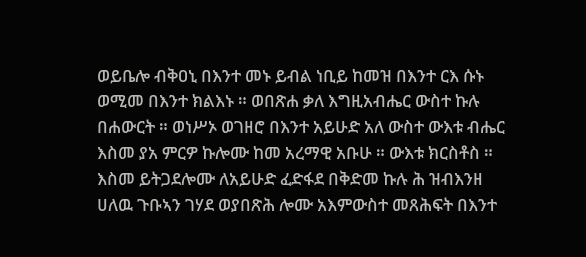ወይቤሎ ብቅዐኒ በእንተ መኑ ይብል ነቢይ ከመዝ በእንተ ርእ ሱኑ ወሚመ በእንተ ክልእኑ ። ወበጽሐ ቃለ እግዚአብሔር ውስተ ኩሉ በሐውርት ። ወነሥኦ ወገዘሮ በእንተ አይሁድ አለ ውስተ ውእቱ ብሔር እስመ ያአ ምርዎ ኩሎሙ ከመ አረማዊ አቡሁ ። ውእቱ ክርስቶስ ። እስመ ይትጋደሎሙ ለአይሁድ ፈድፋደ በቅድመ ኩሉ ሕ ዝብእንዘ ሀለዉ ጉቡኣን ገሃደ ወያበጽሕ ሎሙ አእምውስተ መጸሕፍት በእንተ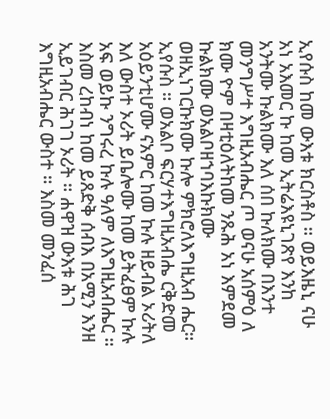ኢየሱስ ከመ ውእቱ ክርስቶስ ። ወይእዜኒ ናሁ አነ አእመር ኩ ከመ ኢትሬእዩኒገጽየ እንከ አንትሙ ኩልክሙ እለ ሰበ ኩለክሙ በእንተ መንግሥተ እግዚአብሔር ጦ ወናሁ አሰምዕ ለ ክሙ ዮም በዛቲዕለትከመ ንጹሕ አነ እምደመ ኩልክሙ ወአልቦዘኀባእኩክሙ ወዘኢነገርኩክሙ ኩሎ ምክሮለእግዚአብ ሔር። ኢየሱስ ። ወአልቦ ፍርሃተእግዚአብሔ ርቅድመ አዕይንቲሆሙ ናአምር ከመ ኩሉ ዘይብል ኦሪትለ እለ ውስተ ኦሪት ይቤሎሙ ከመ ይትፈፀም ኩሉ አፍ ወይኩ ንግሩረ ኩሉ ዓለም ለእግዚአብሔር ። እስመ ረከብነ ከመ ይጸድቅ ሰብእ በአሚን እንዘ ኢይገብር ሕገገ ኦሪት ። ሐዋዝ ውእቱ ሕገ እግዚአብሔር ውስተ ። እስመ መንፈሰ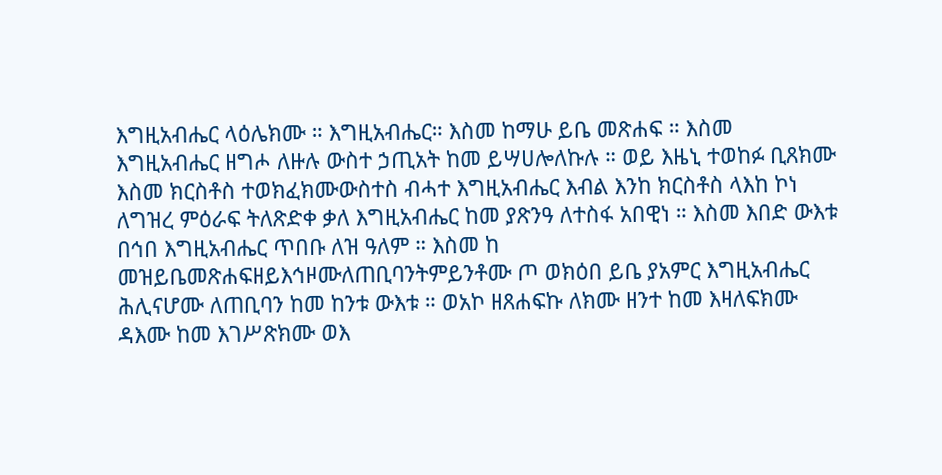እግዚአብሔር ላዕሌክሙ ። እግዚአብሔር። እስመ ከማሁ ይቤ መጽሐፍ ። እስመ እግዚአብሔር ዘግሖ ለዙሉ ውስተ ኃጢአት ከመ ይሣሀሎለኩሉ ። ወይ እዜኒ ተወከፉ ቢጸክሙ እስመ ክርስቶስ ተወክፈክሙውስተስ ብሓተ እግዚአብሔር እብል እንከ ክርስቶስ ላእከ ኮነ ለግዝረ ምዕራፍ ትለጽድቀ ቃለ እግዚአብሔር ከመ ያጽንዓ ለተስፋ አበዊነ ። እስመ እበድ ውእቱ በኅበ እግዚአብሔር ጥበቡ ለዝ ዓለም ። እስመ ከ መዝይቤመጽሐፍዘይእኅዞሙለጠቢባንትምይንቶሙ ጦ ወክዕበ ይቤ ያአምር እግዚአብሔር ሕሊናሆሙ ለጠቢባን ከመ ከንቱ ውእቱ ። ወአኮ ዘጸሐፍኩ ለክሙ ዘንተ ከመ እዛለፍክሙ ዳእሙ ከመ እገሥጽክሙ ወእ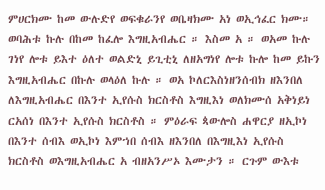ምሀርክሙ ከመ ውሉድየ ወፍቁራንየ ወቤዛክሙ አነ ወኢኅፈር ክሙ። ወባሕቱ ኩሉ በከመ ከፈሎ እግዚአብሔር ። እስመ አ ። ወአመ ኩሉ ገነየ ሎቱ ይእተ ዕለተ ወልድኒ ይጊቲኒ ለዘአግነየ ሎቱ ኩሎ ከመ ይኩን እግዚአብሔር በኩሉ ወላዕለ ኩሉ ። ወአ ኮለርእስነዘንሰብክ ዘእንበለ ለእግዚአብሔር በእንተ ኢየሱስ ክርስቶስ እግዚእነ ወለክሙሰ አቅነይነ ርአሰነ በእንተ ኢየሱስ ክርስቶስ ። ምዕራፍ ጳውሎስ ሐዋርያ ዘኢኮነ በእንተ ሰብእ ወኢኮነ እምኀበ ሰብእ ዘእንበለ በእግዚእነ ኢየሱስ ክርስቶስ ወእግዚአብሔር አ ብዘአንሥኦ እሙታን ። ርጉም ውእቱ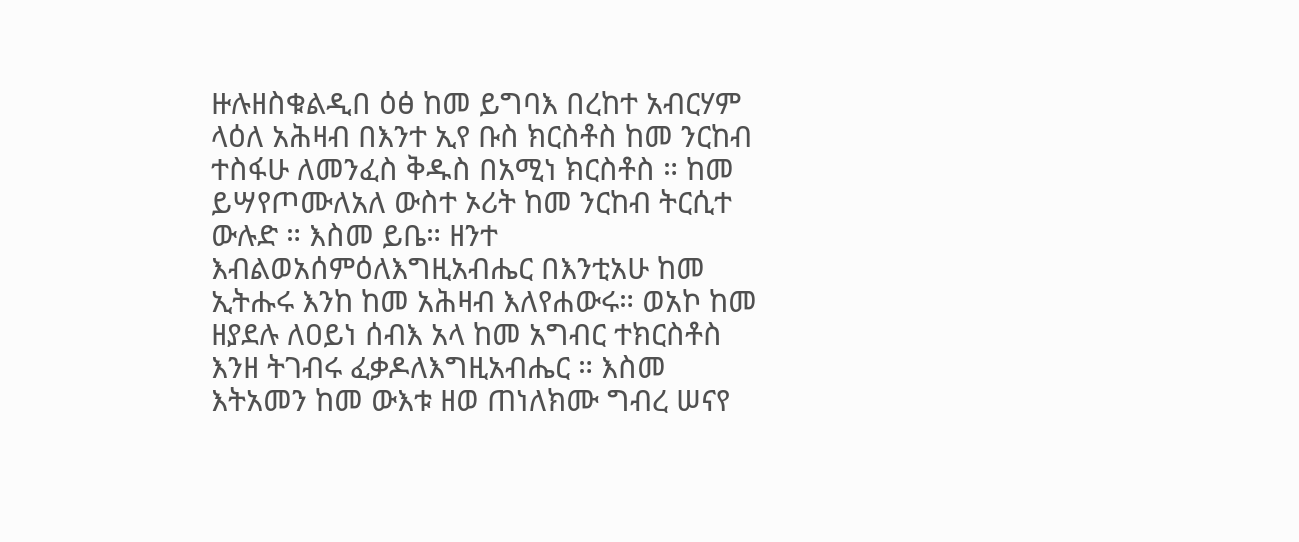ዙሉዘስቁልዲበ ዕፅ ከመ ይግባእ በረከተ አብርሃም ላዕለ አሕዛብ በእንተ ኢየ ቡስ ክርስቶስ ከመ ንርከብ ተስፋሁ ለመንፈስ ቅዱስ በአሚነ ክርስቶስ ። ከመ ይሣየጦሙለአለ ውስተ ኦሪት ከመ ንርከብ ትርሲተ ውሉድ ። እስመ ይቤ። ዘንተ እብልወአሰምዕለእግዚአብሔር በእንቲአሁ ከመ ኢትሑሩ እንከ ከመ አሕዛብ እለየሐውሩ። ወአኮ ከመ ዘያደሉ ለዐይነ ሰብእ አላ ከመ አግብር ተክርስቶስ እንዘ ትገብሩ ፈቃዶለእግዚአብሔር ። እስመ እትአመን ከመ ውእቱ ዘወ ጠነለክሙ ግብረ ሠናየ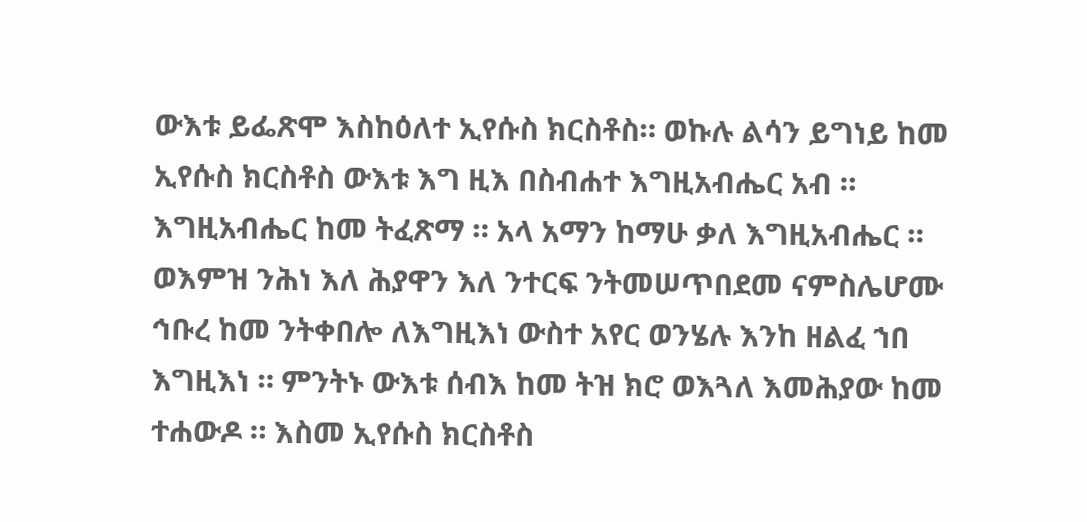ውእቱ ይፌጽሞ እስከዕለተ ኢየሱስ ክርስቶስ። ወኩሉ ልሳን ይግነይ ከመ ኢየሱስ ክርስቶስ ውእቱ እግ ዚእ በስብሐተ እግዚአብሔር አብ ። እግዚአብሔር ከመ ትፈጽማ ። አላ አማን ከማሁ ቃለ እግዚአብሔር ። ወእምዝ ንሕነ እለ ሕያዋን እለ ንተርፍ ንትመሠጥበደመ ናምስሌሆሙ ኅቡረ ከመ ንትቀበሎ ለእግዚእነ ውስተ አየር ወንሄሉ እንከ ዘልፈ ኀበ እግዚእነ ። ምንትኑ ውእቱ ሰብእ ከመ ትዝ ክሮ ወእጓለ እመሕያው ከመ ተሐውዶ ። እስመ ኢየሱስ ክርስቶስ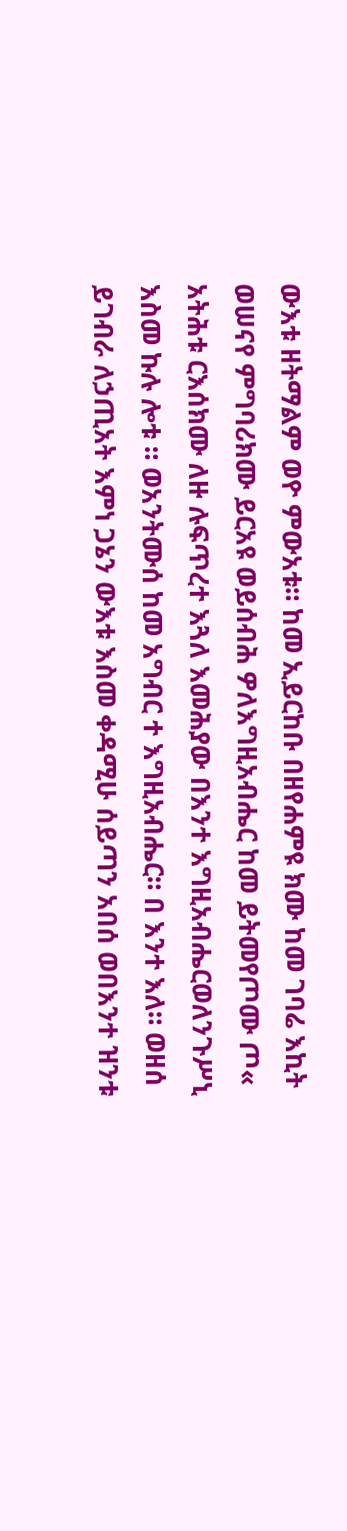ውእቱ ዘትማልም ወዮ ምውአቱ። ከመ ኢይርከቡ በዘየሐምዩ ክሙ ከመ ገባሬ እኪት ወሠናየ ምግባሪክሙ ይርአዩ ወይሰብሕ ዎለእግዚአብሔር ከመ ይትመየጦሙ ጦ« አትሕቱ ርእሰክሙ ለዙ ሉፍጥረተ እጓለ እመሕያው በእንተ እግዚአብሔርወለንጉሥኒ እስመ ኩሉ ሎቱ ። ወአንትሙሰ ከመ አግብር ተ እግዚአብሔር። በ እንተ እለ። ወዘሰ ይገብራ ለኃጢአት እምነ ጋኔን ውእቱ እስመ ቀዳሚሁ ሰይጣን አበሰ ወበእንተ ዝንቱ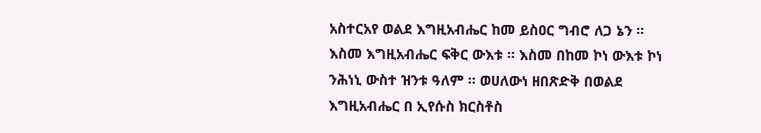አስተርአየ ወልደ እግዚአብሔር ከመ ይስዐር ግብሮ ለጋ ኔን ። እስመ እግዚአብሔር ፍቅር ውእቱ ። እስመ በከመ ኮነ ውእቱ ኮነ ንሕነኒ ውስተ ዝንቱ ዓለም ። ወሀለውነ ዘበጽድቅ በወልደ እግዚአብሔር በ ኢየሱስ ክርስቶስ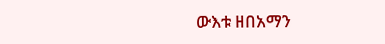ውእቱ ዘበአማን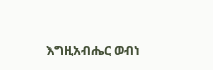እግዚአብሔር ወብነ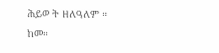ሕይወ ት ዘለዓለም ። ከመ።